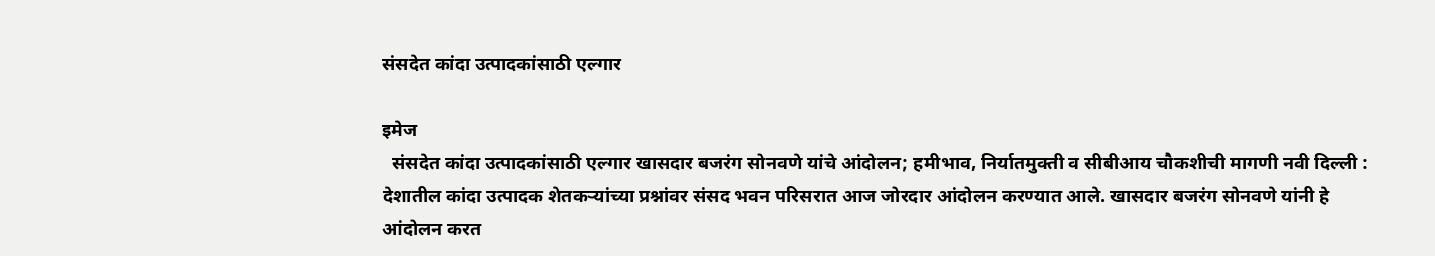संसदेत कांदा उत्पादकांसाठी एल्गार

इमेज
  संसदेत कांदा उत्पादकांसाठी एल्गार खासदार बजरंग सोनवणे यांचे आंदोलन; हमीभाव, निर्यातमुक्ती व सीबीआय चौकशीची मागणी नवी दिल्ली : देशातील कांदा उत्पादक शेतकऱ्यांच्या प्रश्नांवर संसद भवन परिसरात आज जोरदार आंदोलन करण्यात आले. खासदार बजरंग सोनवणे यांनी हे आंदोलन करत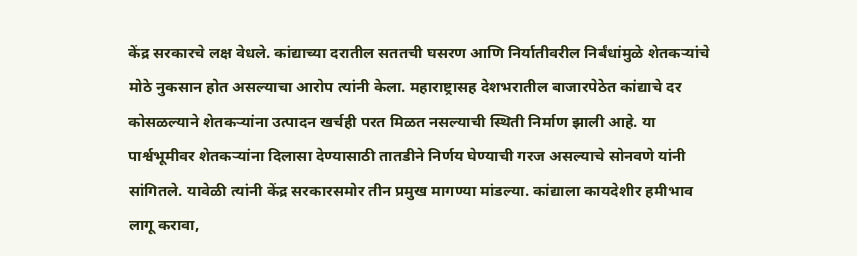केंद्र सरकारचे लक्ष वेधले. कांद्याच्या दरातील सततची घसरण आणि निर्यातीवरील निर्बंधांमुळे शेतकऱ्यांचे मोठे नुकसान होत असल्याचा आरोप त्यांनी केला. महाराष्ट्रासह देशभरातील बाजारपेठेत कांद्याचे दर कोसळल्याने शेतकऱ्यांना उत्पादन खर्चही परत मिळत नसल्याची स्थिती निर्माण झाली आहे. या पार्श्वभूमीवर शेतकऱ्यांना दिलासा देण्यासाठी तातडीने निर्णय घेण्याची गरज असल्याचे सोनवणे यांनी सांगितले. यावेळी त्यांनी केंद्र सरकारसमोर तीन प्रमुख मागण्या मांडल्या. कांद्याला कायदेशीर हमीभाव लागू करावा,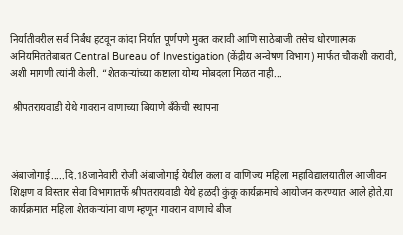निर्यातीवरील सर्व निर्बंध हटवून कांदा निर्यात पूर्णपणे मुक्त करावी आणि साठेबाजी तसेच धोरणात्मक अनियमिततेबाबत Central Bureau of Investigation (केंद्रीय अन्वेषण विभाग) मार्फत चौकशी करावी, अशी मागणी त्यांनी केली. “शेतकऱ्यांच्या कष्टाला योग्य मोबदला मिळत नाही...

 श्रीपतरायवाडी येथे गावरान वाणाच्या बियाणे बॅंकेची स्थापना



अंबाजोगाई.....दि.18जानेवारी रोजी अंबाजोगाई येथील कला व वाणिज्य महिला महाविद्यालयातील आजीवन शिक्षण व विस्तार सेवा विभागातर्फे श्रीपतरायवाडी येथे हळदी कुंकू कार्यक्रमाचे आयोजन करण्यात आले होते.या कार्यक्रमात महिला शेतकऱ्यांना वाण म्हणून गावरान वाणाचे बीज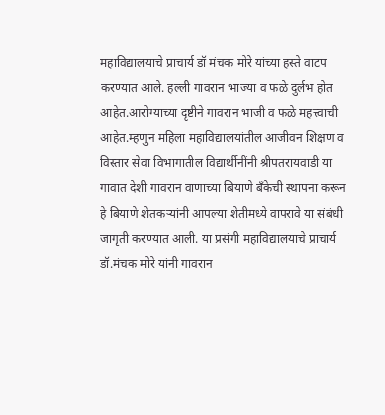महाविद्यालयाचे प्राचार्य डॉ मंचक मोरे यांच्या हस्ते वाटप करण्यात आले. हल्ली गावरान भाज्या व‌ फळे दुर्लभ होत आहेत.आरोग्याच्या दृष्टीने गावरान भाजी व फळे महत्त्वाची आहेत.म्हणुन महिला महाविद्यालयांतील आजीवन शिक्षण व विस्तार सेवा विभागातील विद्यार्थीनींनी श्रीपतरायवाडी या गावात देशी गावरान वाणाच्या बियाणे बॅंकेची स्थापना करून हे बियाणे शेतकऱ्यांनी आपल्या शेतीमध्ये वापरावे या संबंधी जागृती करण्यात आली. या प्रसंगी महाविद्यालयाचे प्राचार्य डॉ.मंचक मोरे यांनी गावरान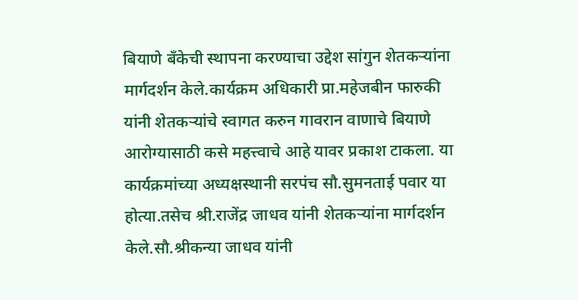बियाणे बॅंकेची स्थापना करण्याचा उद्देश सांगुन शेतकऱ्यांना मार्गदर्शन केले.कार्यक्रम अधिकारी प्रा.महेजबीन फारुकी यांनी शेतकऱ्यांचे स्वागत‌ करुन गावरान वाणाचे बियाणे आरोग्यासाठी कसे महत्त्वाचे आहे यावर प्रकाश टाकला. या कार्यक्रमांच्या अध्यक्षस्थानी सरपंच सौ.सुमनताई पवार या होत्या.तसेच श्री.राजेंद्र जाधव यांनी शेतकऱ्यांना मार्गदर्शन केले.सौ.श्रीकन्या जाधव यांनी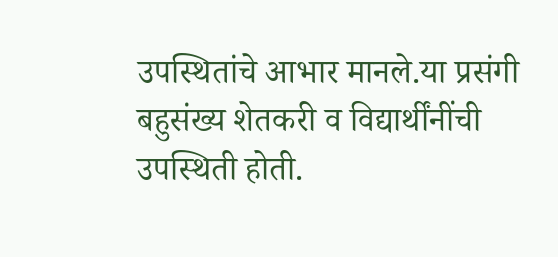उपस्थितांचे आभार मानले.या प्रसंगी बहुसंख्य शेतकरी व विद्यार्थींनींची उपस्थिती होती.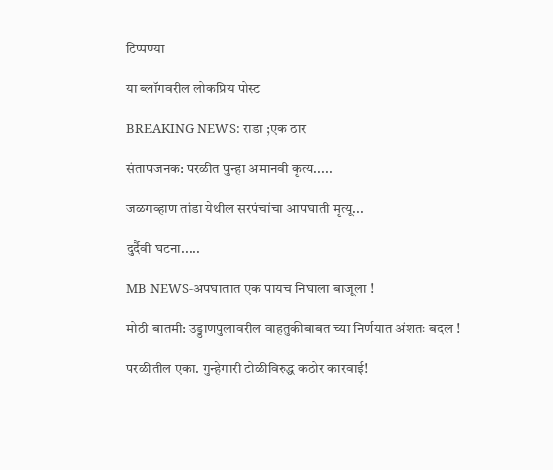टिप्पण्या

या ब्लॉगवरील लोकप्रिय पोस्ट

BREAKING NEWS: राडा ;एक ठार

संतापजनक: परळीत पुन्हा अमानवी कृत्य.....

जळगव्हाण तांडा येथील सरपंचांचा आपघाती मृत्यू...

दुर्दैवी घटना.....

MB NEWS-अपघातात एक पायच निघाला बाजूला !

मोठी बातमी: उड्डाणपुलावरील वाहतुकीबाबत च्या निर्णयात अंशतः बदल !

परळीतील एका. गुन्हेगारी टोळीविरुद्ध कठोर कारवाई!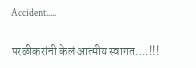Accident.....

परळीकरांनी केलं आत्मीय स्वागत....!!!